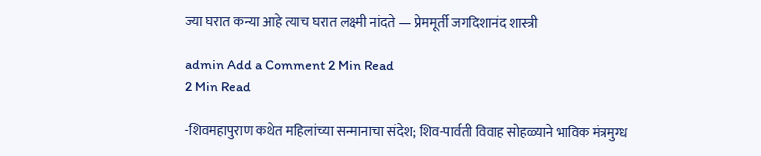ज्या घरात कन्या आहे त्याच घरात लक्ष्मी नांदते — प्रेममूर्ती जगदिशानंद शास्त्री

admin Add a Comment 2 Min Read
2 Min Read

-शिवमहापुराण कथेत महिलांच्या सन्मानाचा संदेश; शिव-पार्वती विवाह सोहळ्याने भाविक मंत्रमुग्ध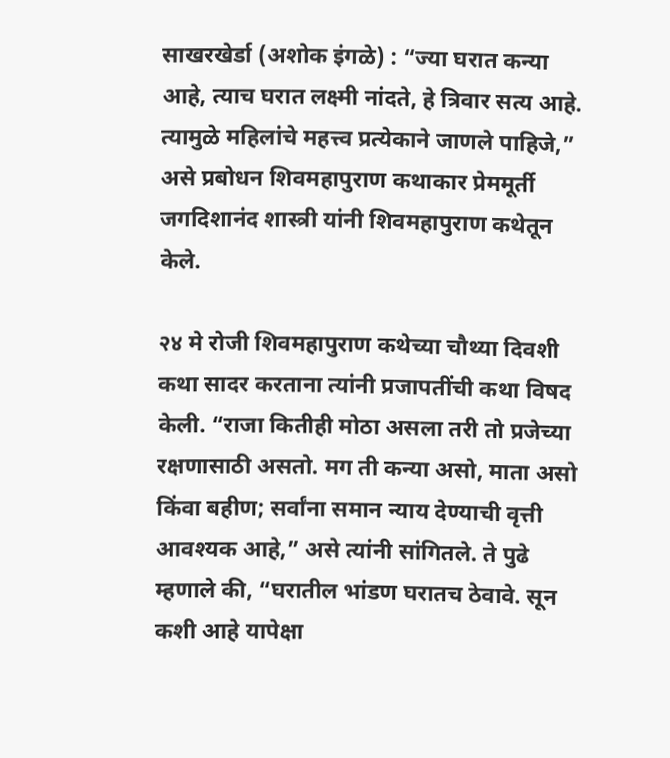साखरखेर्डा (अशोक इंगळे) : “ज्या घरात कन्या आहे, त्याच घरात लक्ष्मी नांदते, हे त्रिवार सत्य आहे. त्यामुळे महिलांचे महत्त्व प्रत्येकाने जाणले पाहिजे,” असे प्रबोधन शिवमहापुराण कथाकार प्रेममूर्ती जगदिशानंद शास्त्री यांनी शिवमहापुराण कथेतून केले.

२४ मे रोजी शिवमहापुराण कथेच्या चौथ्या दिवशी कथा सादर करताना त्यांनी प्रजापतींची कथा विषद केली. “राजा कितीही मोठा असला तरी तो प्रजेच्या रक्षणासाठी असतो. मग ती कन्या असो, माता असो किंवा बहीण; सर्वांना समान न्याय देण्याची वृत्ती आवश्यक आहे,” असे त्यांनी सांगितले. ते पुढे म्हणाले की, “घरातील भांडण घरातच ठेवावे. सून कशी आहे यापेक्षा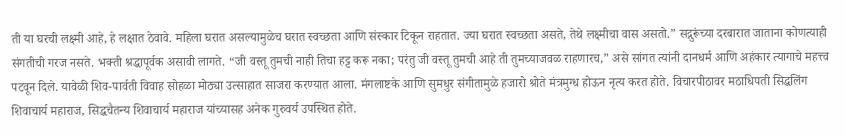ती या घरची लक्ष्मी आहे, हे लक्षात ठेवावे. महिला घरात असल्यामुळेच घरात स्वच्छता आणि संस्कार टिकून राहतात. ज्या घरात स्वच्छता असते, तेथे लक्ष्मीचा वास असतो.” सद्गुरूंच्या दरबारात जाताना कोणत्याही संगतीची गरज नसते. भक्ती श्रद्धापूर्वक असावी लागते. “जी वस्तू तुमची नाही तिचा हट्ट करू नका; परंतु जी वस्तू तुमची आहे ती तुमच्याजवळ राहणारच,” असे सांगत त्यांनी दानधर्म आणि अहंकार त्यागाचे महत्त्व पटवून दिले. यावेळी शिव-पार्वती विवाह सोहळा मोठ्या उत्साहात साजरा करण्यात आला. मंगलाष्टके आणि सुमधुर संगीतामुळे हजारो श्रोते मंत्रमुग्ध होऊन नृत्य करत होते. विचारपीठावर मठाधिपती सिद्धलिंग शिवाचार्य महाराज, सिद्धचैतन्य शिवाचार्य महाराज यांच्यासह अनेक गुरुवर्य उपस्थित होते.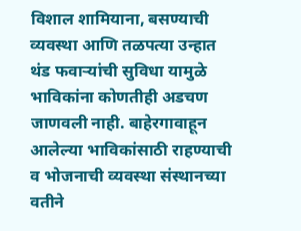विशाल शामियाना, बसण्याची व्यवस्था आणि तळपत्या उन्हात थंड फवार्‍यांची सुविधा यामुळे भाविकांना कोणतीही अडचण जाणवली नाही. बाहेरगावाहून आलेल्या भाविकांसाठी राहण्याची व भोजनाची व्यवस्था संस्थानच्या वतीने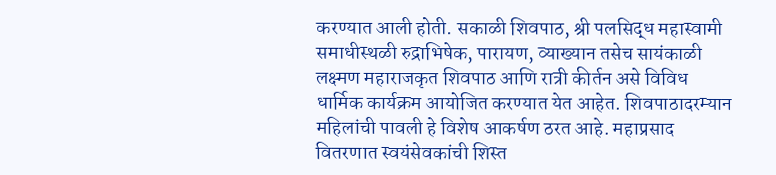करण्यात आली होती. सकाळी शिवपाठ, श्री पलसिद्ध महास्वामी समाधीस्थळी रुद्राभिषेक, पारायण, व्याख्यान तसेच सायंकाळी लक्ष्मण महाराजकृत शिवपाठ आणि रात्री कीर्तन असे विविध धार्मिक कार्यक्रम आयोजित करण्यात येत आहेत. शिवपाठादरम्यान महिलांची पावली हे विशेष आकर्षण ठरत आहे. महाप्रसाद वितरणात स्वयंसेवकांची शिस्त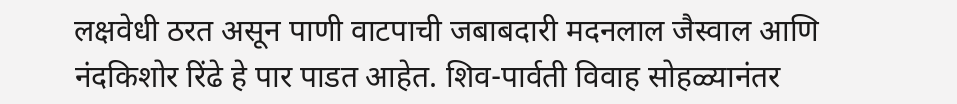लक्षवेधी ठरत असून पाणी वाटपाची जबाबदारी मदनलाल जैस्वाल आणि नंदकिशोर रिंढे हे पार पाडत आहेत. शिव-पार्वती विवाह सोहळ्यानंतर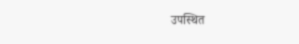उपस्थित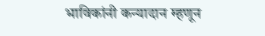भाविकांनी कन्यादान म्हणून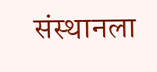संस्थानला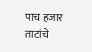पाच हजार ताटांचे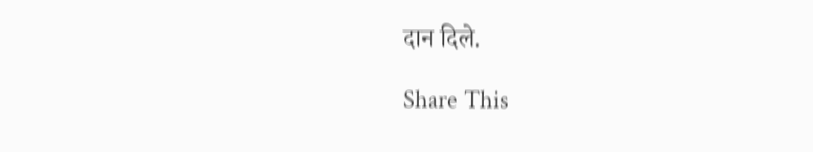दान दिले.

Share This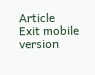Article
Exit mobile version